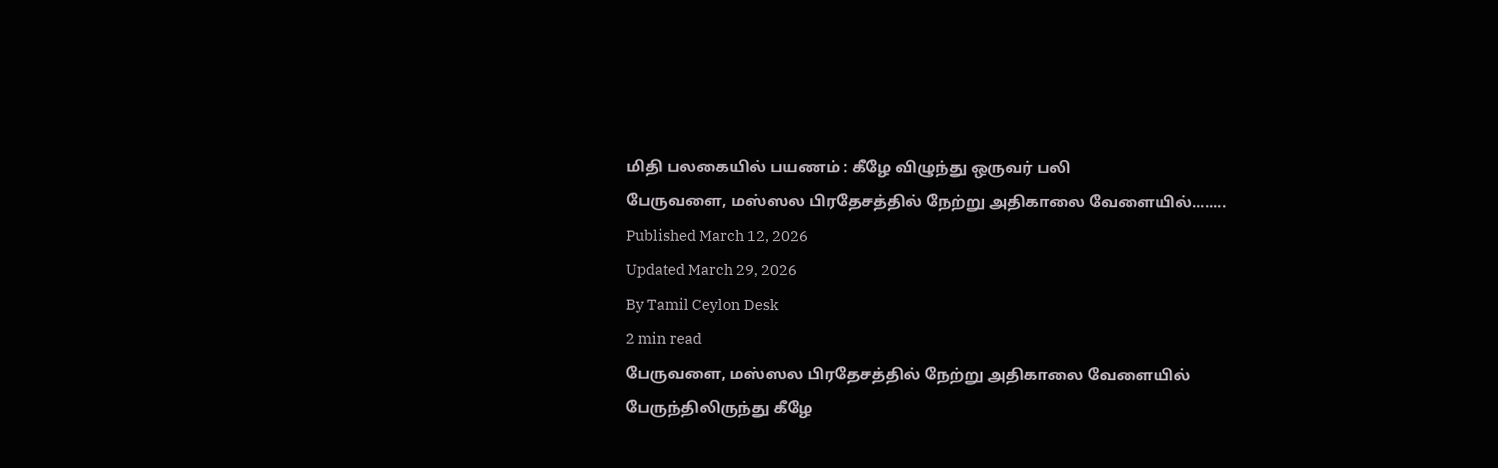மிதி பலகையில் பயணம் : கீழே விழுந்து ஒருவர் பலி
பேருவளை, மஸ்ஸல பிரதேசத்தில் நேற்று அதிகாலை வேளையில்........
Published March 12, 2026
Updated March 29, 2026
By Tamil Ceylon Desk
2 min read
பேருவளை, மஸ்ஸல பிரதேசத்தில் நேற்று அதிகாலை வேளையில் பேருந்திலிருந்து கீழே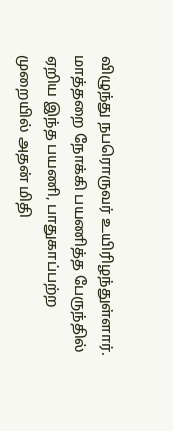விழுந்து நபரொருவர் உயிரிழந்துள்ளார்.
மாத்தறை நோக்கி பயணித்த பேருந்தில் ஏறிய இந்த பயணி, பாதுகாப்பற்ற முறையில் அதன் மிதி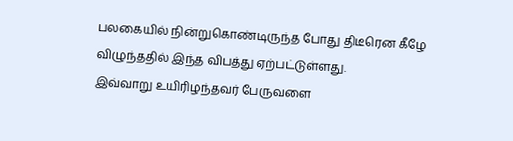பலகையில் நின்றுகொண்டிருந்த போது திடீரென கீழே விழுந்ததில் இந்த விபத்து ஏற்பட்டுள்ளது.
இவ்வாறு உயிரிழந்தவர் பேருவளை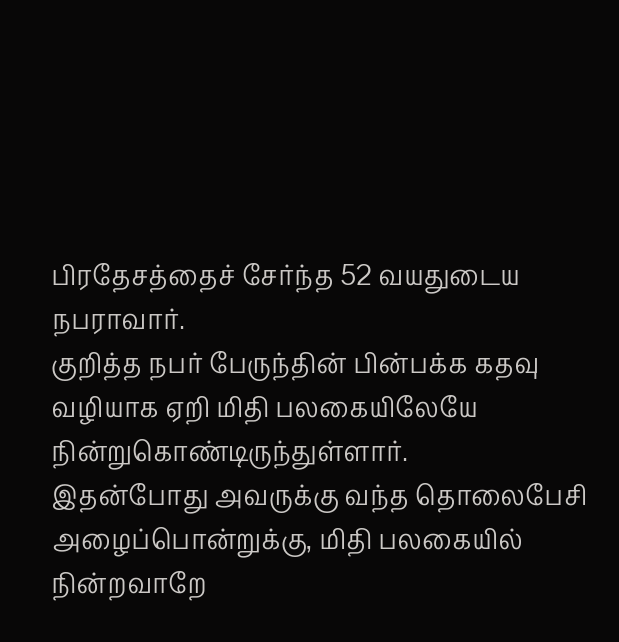பிரதேசத்தைச் சேர்ந்த 52 வயதுடைய நபராவார்.
குறித்த நபர் பேருந்தின் பின்பக்க கதவு வழியாக ஏறி மிதி பலகையிலேயே நின்றுகொண்டிருந்துள்ளார்.
இதன்போது அவருக்கு வந்த தொலைபேசி அழைப்பொன்றுக்கு, மிதி பலகையில் நின்றவாறே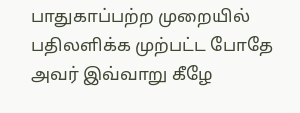பாதுகாப்பற்ற முறையில் பதிலளிக்க முற்பட்ட போதே அவர் இவ்வாறு கீழே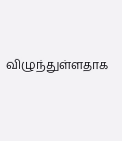விழுந்துள்ளதாக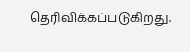தெரிவிக்கப்படுகிறது.